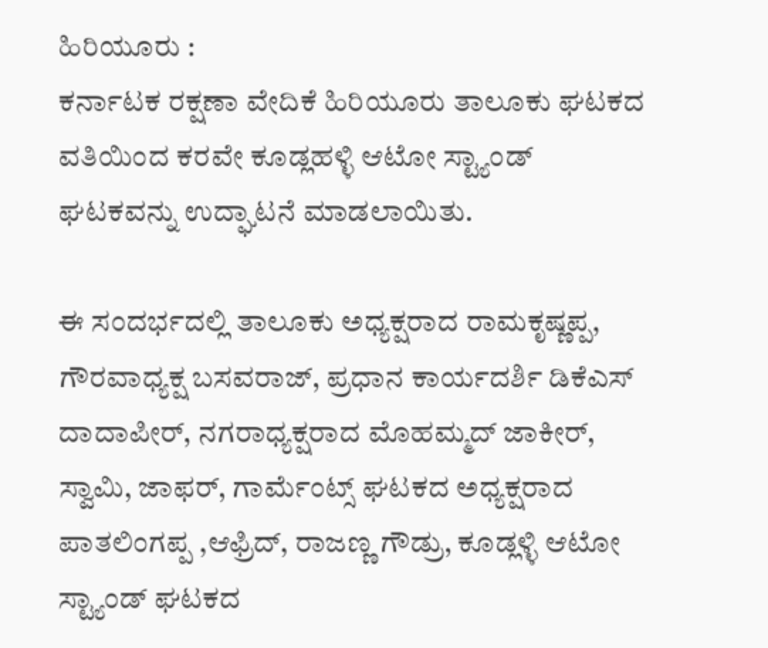ಹಿರಿಯೂರು :
ಕರ್ನಾಟಕ ರಕ್ಷಣಾ ವೇದಿಕೆ ಹಿರಿಯೂರು ತಾಲೂಕು ಘಟಕದ ವತಿಯಿಂದ ಕರವೇ ಕೂಡ್ಲಹಳ್ಳಿ ಆಟೋ ಸ್ಟ್ಯಾಂಡ್ ಘಟಕವನ್ನು ಉದ್ಘಾಟನೆ ಮಾಡಲಾಯಿತು.

ಈ ಸಂದರ್ಭದಲ್ಲಿ ತಾಲೂಕು ಅಧ್ಯಕ್ಷರಾದ ರಾಮಕೃಷ್ಣಪ್ಪ, ಗೌರವಾಧ್ಯಕ್ಷ ಬಸವರಾಜ್, ಪ್ರಧಾನ ಕಾರ್ಯದರ್ಶಿ ಡಿಕೆಎಸ್ ದಾದಾಪೀರ್, ನಗರಾಧ್ಯಕ್ಷರಾದ ಮೊಹಮ್ಮದ್ ಜಾಕೀರ್, ಸ್ವಾಮಿ, ಜಾಫರ್, ಗಾರ್ಮೆಂಟ್ಸ್ ಘಟಕದ ಅಧ್ಯಕ್ಷರಾದ ಪಾತಲಿಂಗಪ್ಪ ,ಆಫ್ರಿದ್, ರಾಜಣ್ಣ ಗೌಡ್ರು, ಕೂಡ್ಲಳ್ಳಿ ಆಟೋ ಸ್ಟ್ಯಾಂಡ್ ಘಟಕದ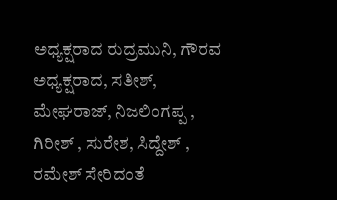ಅಧ್ಯಕ್ಷರಾದ ರುದ್ರಮುನಿ, ಗೌರವ ಅಧ್ಯಕ್ಷರಾದ, ಸತೀಶ್, ಮೇಘರಾಜ್, ನಿಜಲಿಂಗಪ್ಪ , ಗಿರೀಶ್ , ಸುರೇಶ, ಸಿದ್ದೇಶ್ , ರಮೇಶ್ ಸೇರಿದಂತೆ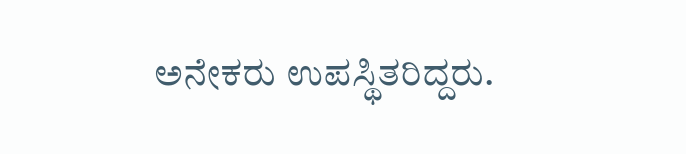ಅನೇಕರು ಉಪಸ್ಥಿತರಿದ್ದರು.